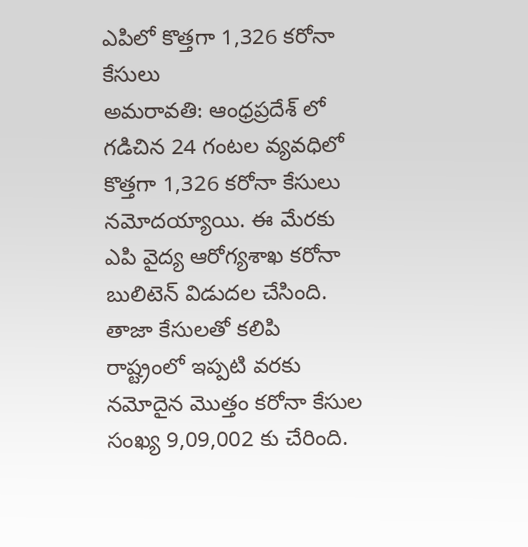ఎపిలో కొత్తగా 1,326 కరోనా కేసులు
అమరావతి: ఆంధ్రప్రదేశ్ లో గడిచిన 24 గంటల వ్యవధిలో కొత్తగా 1,326 కరోనా కేసులు నమోదయ్యాయి. ఈ మేరకు ఎపి వైద్య ఆరోగ్యశాఖ కరోనా బులిటెన్ విడుదల చేసింది. తాజా కేసులతో కలిపి రాష్ట్రంలో ఇప్పటి వరకు నమోదైన మొత్తం కరోనా కేసుల సంఖ్య 9,09,002 కు చేరింది.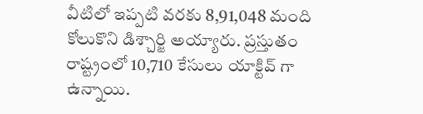వీటిలో ఇప్పటి వరకు 8,91,048 మంది కోలుకొని డిశ్చార్జి అయ్యారు. ప్రస్తుతం రాష్ట్రంలో 10,710 కేసులు యాక్టివ్ గా ఉన్నాయి.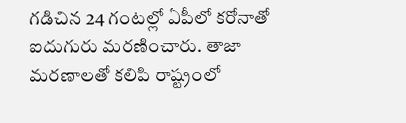గడిచిన 24 గంటల్లో ఏపీలో కరోనాతో ఐదుగురు మరణించారు. తాజా మరణాలతో కలిపి రాష్ట్రంలో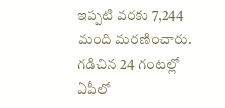ఇప్పటి వరకు 7,244 మంది మరణించారు. గడిచిన 24 గంటల్లో ఏపీలో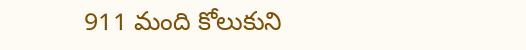911 మంది కోలుకుని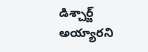డిశ్చార్జ్ అయ్యారని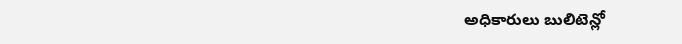అధికారులు బులిటెన్లో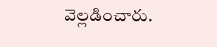వెల్లడించారు.